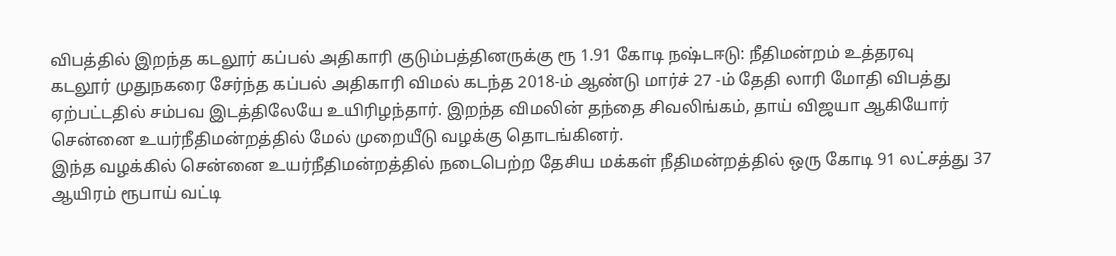விபத்தில் இறந்த கடலூர் கப்பல் அதிகாரி குடும்பத்தினருக்கு ரூ 1.91 கோடி நஷ்டஈடு: நீதிமன்றம் உத்தரவு
கடலூர் முதுநகரை சேர்ந்த கப்பல் அதிகாரி விமல் கடந்த 2018-ம் ஆண்டு மார்ச் 27 -ம் தேதி லாரி மோதி விபத்து ஏற்பட்டதில் சம்பவ இடத்திலேயே உயிரிழந்தார். இறந்த விமலின் தந்தை சிவலிங்கம், தாய் விஜயா ஆகியோர் சென்னை உயர்நீதிமன்றத்தில் மேல் முறையீடு வழக்கு தொடங்கினர்.
இந்த வழக்கில் சென்னை உயர்நீதிமன்றத்தில் நடைபெற்ற தேசிய மக்கள் நீதிமன்றத்தில் ஒரு கோடி 91 லட்சத்து 37 ஆயிரம் ரூபாய் வட்டி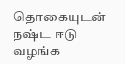தொகையுடன் நஷ்ட ஈடு வழங்க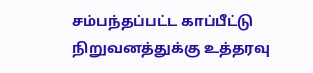சம்பந்தப்பட்ட காப்பீட்டு நிறுவனத்துக்கு உத்தரவு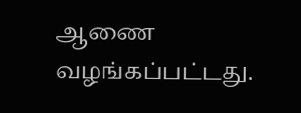ஆணை வழங்கப்பட்டது.